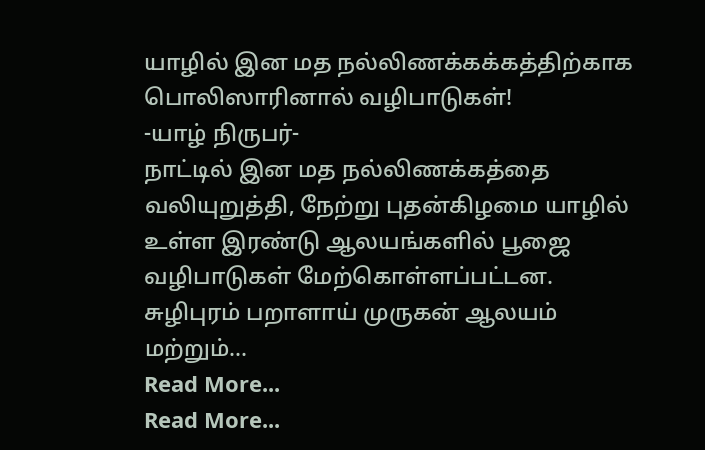யாழில் இன மத நல்லிணக்கக்கத்திற்காக பொலிஸாரினால் வழிபாடுகள்!
-யாழ் நிருபர்-
நாட்டில் இன மத நல்லிணக்கத்தை வலியுறுத்தி, நேற்று புதன்கிழமை யாழில் உள்ள இரண்டு ஆலயங்களில் பூஜை வழிபாடுகள் மேற்கொள்ளப்பட்டன.
சுழிபுரம் பறாளாய் முருகன் ஆலயம் மற்றும்…
Read More...
Read More...